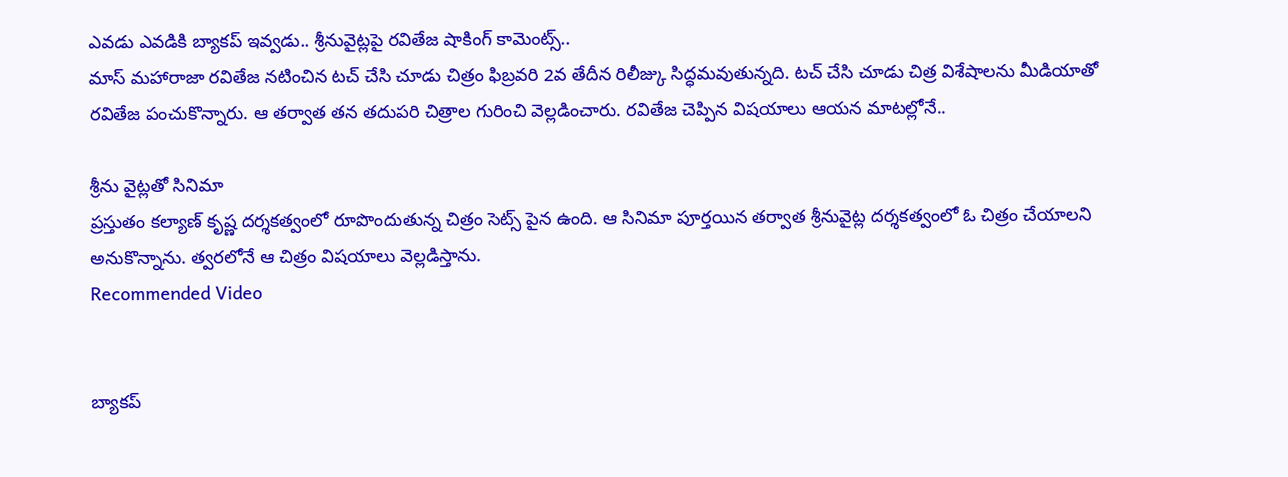ఎవడు ఎవడికి బ్యాకప్ ఇవ్వడు.. శ్రీనువైట్లపై రవితేజ షాకింగ్ కామెంట్స్..
మాస్ మహారాజా రవితేజ నటించిన టచ్ చేసి చూడు చిత్రం ఫిబ్రవరి 2వ తేదీన రిలీజ్కు సిద్ధమవుతున్నది. టచ్ చేసి చూడు చిత్ర విశేషాలను మీడియాతో రవితేజ పంచుకొన్నారు. ఆ తర్వాత తన తదుపరి చిత్రాల గురించి వెల్లడించారు. రవితేజ చెప్పిన విషయాలు ఆయన మాటల్లోనే..

శ్రీను వైట్లతో సినిమా
ప్రస్తుతం కల్యాణ్ కృష్ణ దర్శకత్వంలో రూపొందుతున్న చిత్రం సెట్స్ పైన ఉంది. ఆ సినిమా పూర్తయిన తర్వాత శ్రీనువైట్ల దర్శకత్వంలో ఓ చిత్రం చేయాలని అనుకొన్నాను. త్వరలోనే ఆ చిత్రం విషయాలు వెల్లడిస్తాను.
Recommended Video


బ్యాకప్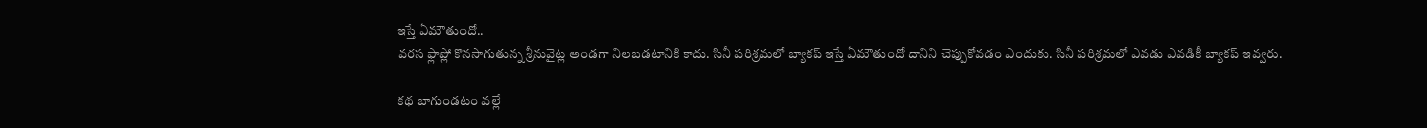ఇస్తే ఏమౌతుందో..
వరస ఫ్లాప్లో కొనసాగుతున్న శ్రీనువైట్ల అండగా నిలబడటానికి కాదు. సినీ పరిశ్రమలో బ్యాకప్ ఇస్తే ఏమౌతుందో దానిని చెప్పుకోవడం ఎందుకు. సినీ పరిశ్రమలో ఎవడు ఎవడికీ బ్యాకప్ ఇవ్వరు.

కథ బాగుండటం వల్లే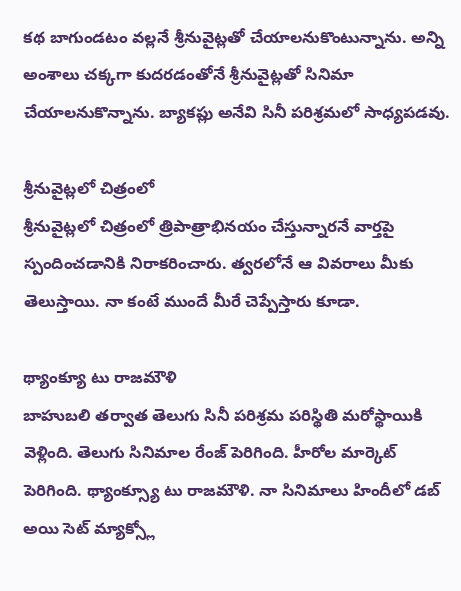కథ బాగుండటం వల్లనే శ్రీనువైట్లతో చేయాలనుకొంటున్నాను. అన్ని అంశాలు చక్కగా కుదరడంతోనే శ్రీనువైట్లతో సినిమా చేయాలనుకొన్నాను. బ్యాకప్లు అనేవి సినీ పరిశ్రమలో సాధ్యపడవు.

శ్రీనువైట్లలో చిత్రంలో
శ్రీనువైట్లలో చిత్రంలో త్రిపాత్రాభినయం చేస్తున్నారనే వార్తపై స్పందించడానికి నిరాకరించారు. త్వరలోనే ఆ వివరాలు మీకు తెలుస్తాయి. నా కంటే ముందే మీరే చెప్పేస్తారు కూడా.

థ్యాంక్యూ టు రాజమౌళి
బాహుబలి తర్వాత తెలుగు సినీ పరిశ్రమ పరిస్థితి మరోస్థాయికి వెళ్లింది. తెలుగు సినిమాల రేంజ్ పెరిగింది. హీరోల మార్కెట్ పెరిగింది. థ్యాంక్స్యూ టు రాజమౌళి. నా సినిమాలు హిందీలో డబ్ అయి సెట్ మ్యాక్స్లో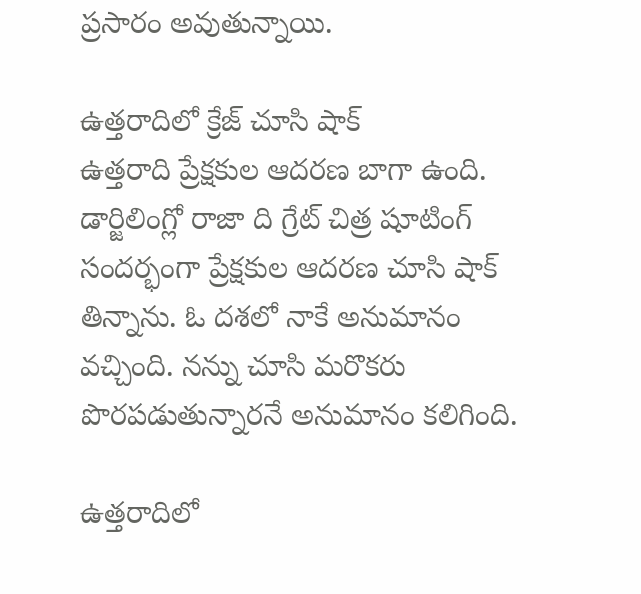ప్రసారం అవుతున్నాయి.

ఉత్తరాదిలో క్రేజ్ చూసి షాక్
ఉత్తరాది ప్రేక్షకుల ఆదరణ బాగా ఉంది. డార్జిలింగ్లో రాజా ది గ్రేట్ చిత్ర షూటింగ్ సందర్భంగా ప్రేక్షకుల ఆదరణ చూసి షాక్ తిన్నాను. ఓ దశలో నాకే అనుమానం వచ్చింది. నన్ను చూసి మరొకరు పొరపడుతున్నారనే అనుమానం కలిగింది.

ఉత్తరాదిలో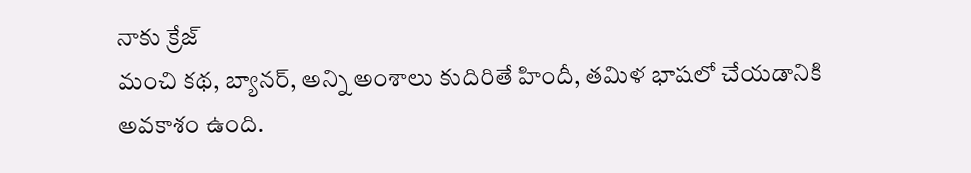నాకు క్రేజ్
మంచి కథ, బ్యానర్, అన్ని అంశాలు కుదిరితే హిందీ, తమిళ భాషలో చేయడానికి అవకాశం ఉంది.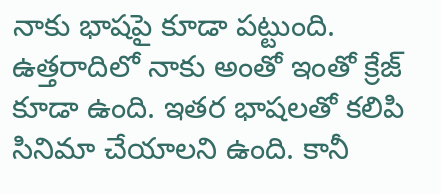నాకు భాషపై కూడా పట్టుంది. ఉత్తరాదిలో నాకు అంతో ఇంతో క్రేజ్ కూడా ఉంది. ఇతర భాషలతో కలిపి సినిమా చేయాలని ఉంది. కానీ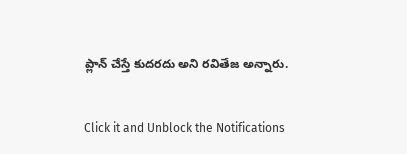ప్లాన్ చేస్తే కుదరదు అని రవితేజ అన్నారు.


Click it and Unblock the Notifications